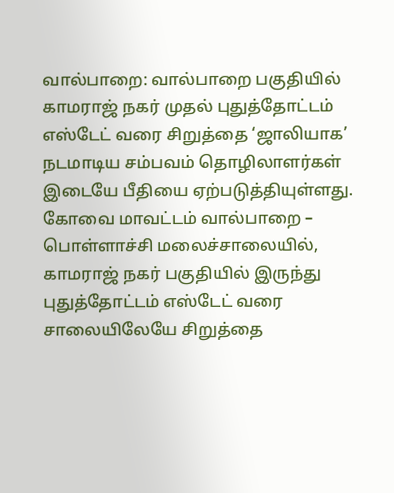வால்பாறை: வால்பாறை பகுதியில் காமராஜ் நகர் முதல் புதுத்தோட்டம் எஸ்டேட் வரை சிறுத்தை ‘ஜாலியாக’ நடமாடிய சம்பவம் தொழிலாளர்கள் இடையே பீதியை ஏற்படுத்தியுள்ளது. கோவை மாவட்டம் வால்பாறை – பொள்ளாச்சி மலைச்சாலையில், காமராஜ் நகர் பகுதியில் இருந்து புதுத்தோட்டம் எஸ்டேட் வரை சாலையிலேயே சிறுத்தை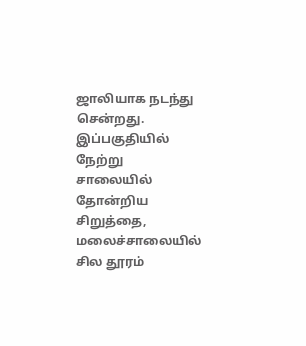ஜாலியாக நடந்து சென்றது. இப்பகுதியில் நேற்று சாலையில் தோன்றிய சிறுத்தை, மலைச்சாலையில் சில தூரம்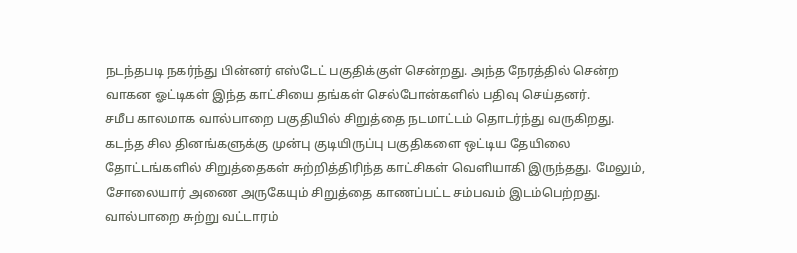நடந்தபடி நகர்ந்து பின்னர் எஸ்டேட் பகுதிக்குள் சென்றது. அந்த நேரத்தில் சென்ற வாகன ஓட்டிகள் இந்த காட்சியை தங்கள் செல்போன்களில் பதிவு செய்தனர்.
சமீப காலமாக வால்பாறை பகுதியில் சிறுத்தை நடமாட்டம் தொடர்ந்து வருகிறது. கடந்த சில தினங்களுக்கு முன்பு குடியிருப்பு பகுதிகளை ஒட்டிய தேயிலை தோட்டங்களில் சிறுத்தைகள் சுற்றித்திரிந்த காட்சிகள் வெளியாகி இருந்தது. மேலும், சோலையார் அணை அருகேயும் சிறுத்தை காணப்பட்ட சம்பவம் இடம்பெற்றது. வால்பாறை சுற்று வட்டாரம்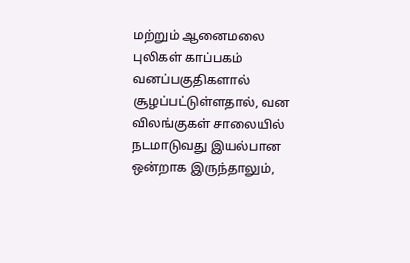மற்றும் ஆனைமலை புலிகள் காப்பகம் வனப்பகுதிகளால் சூழப்பட்டுள்ளதால், வன விலங்குகள் சாலையில் நடமாடுவது இயல்பான ஒன்றாக இருந்தாலும்,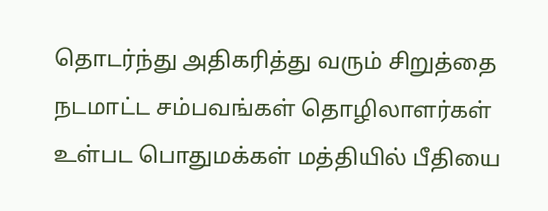தொடர்ந்து அதிகரித்து வரும் சிறுத்தை நடமாட்ட சம்பவங்கள் தொழிலாளர்கள் உள்பட பொதுமக்கள் மத்தியில் பீதியை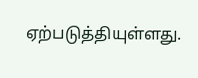ஏற்படுத்தியுள்ளது.